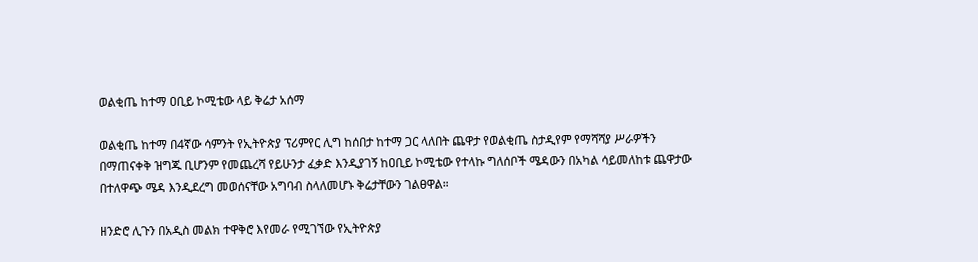ወልቂጤ ከተማ ዐቢይ ኮሚቴው ላይ ቅሬታ አሰማ

ወልቂጤ ከተማ በ4ኛው ሳምንት የኢትዮጵያ ፕሪምየር ሊግ ከሰበታ ከተማ ጋር ላለበት ጨዋታ የወልቂጤ ስታዲየም የማሻሻያ ሥራዎችን በማጠናቀቅ ዝግጁ ቢሆንም የመጨረሻ የይሁንታ ፈቃድ እንዲያገኝ ከዐቢይ ኮሚቴው የተላኩ ግለሰቦች ሜዳውን በአካል ሳይመለከቱ ጨዋታው በተለዋጭ ሜዳ እንዲደረግ መወሰናቸው አግባብ ስላለመሆኑ ቅሬታቸውን ገልፀዋል።

ዘንድሮ ሊጉን በአዲስ መልክ ተዋቅሮ እየመራ የሚገኘው የኢትዮጵያ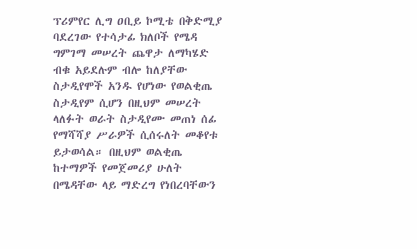ፕሪምየር ሊግ ዐቢይ ኮሚቴ በቅድሚያ ባደረገው የተሳታፊ ክለቦች የሜዳ ግምገማ መሠረት ጨዋታ ለማካሄድ ብቁ አይደሉም ብሎ ከለያቸው ስታዲየሞች አንዱ የሆነው የወልቂጤ ስታዲየም ሲሆን በዚህም መሠረት ላለፉት ወራት ስታዲየሙ መጠነ ሰፊ የማሻሻያ ሥራዎች ሲሰሩለት መቆየቱ ይታወሳል። በዚህም ወልቂጤ ከተማዎች የመጀመሪያ ሁለት በሜዳቸው ላይ ማድረግ የነበረባቸውን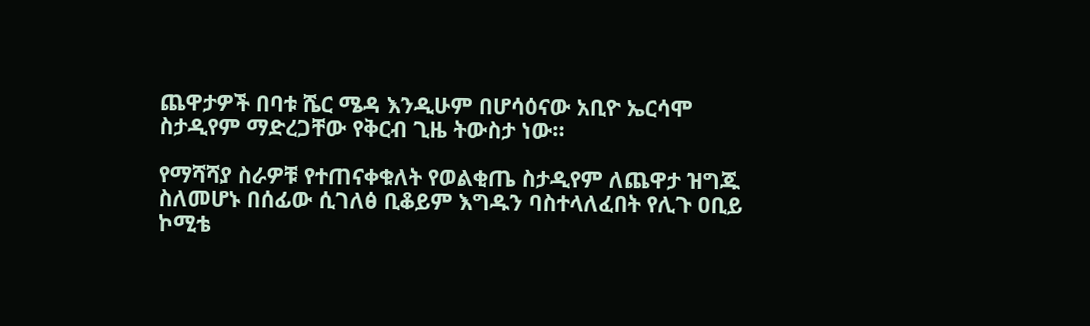ጨዋታዎች በባቱ ሼር ሜዳ እንዲሁም በሆሳዕናው አቢዮ ኤርሳሞ ስታዲየም ማድረጋቸው የቅርብ ጊዜ ትውስታ ነው።

የማሻሻያ ስራዎቹ የተጠናቀቁለት የወልቂጤ ስታዲየም ለጨዋታ ዝግጁ ስለመሆኑ በሰፊው ሲገለፅ ቢቆይም እግዱን ባስተላለፈበት የሊጉ ዐቢይ ኮሚቴ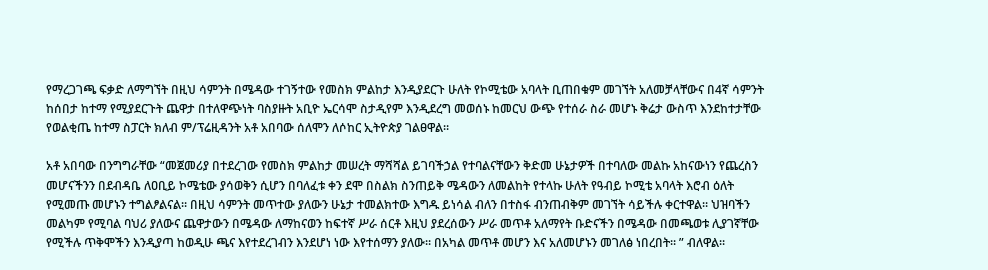የማረጋገጫ ፍቃድ ለማግኘት በዚህ ሳምንት በሜዳው ተገኝተው የመስክ ምልከታ እንዲያደርጉ ሁለት የኮሚቴው አባላት ቢጠበቁም መገኘት አለመቻላቸውና በ4ኛ ሳምንት ከሰበታ ከተማ የሚያደርጉት ጨዋታ በተለዋጭነት ባስያዙት አቢዮ ኤርሳሞ ስታዲየም እንዲደረግ መወሰኑ ከመርህ ውጭ የተሰራ ስራ መሆኑ ቅሬታ ውስጥ እንደከተታቸው የወልቂጤ ከተማ ስፓርት ክለብ ም/ፕሬዚዳንት አቶ አበባው ሰለሞን ለሶከር ኢትዮጵያ ገልፀዋል።

አቶ አበባው በንግግራቸው “መጀመሪያ በተደረገው የመስክ ምልከታ መሠረት ማሻሻል ይገባችኃል የተባልናቸውን ቅድመ ሁኔታዎች በተባለው መልኩ አከናውነን የጨረስን መሆናችንን በደብዳቤ ለዐቢይ ኮሜቴው ያሳወቅን ሲሆን በባለፈቱ ቀን ደሞ በስልክ ስንጠይቅ ሜዳውን ለመልከት የተላኩ ሁለት የዓብይ ኮሚቴ አባላት እሮብ ዕለት የሚመጡ መሆኑን ተግልፆልናል። በዚህ ሳምንት መጥተው ያለውን ሁኔታ ተመልክተው እግዱ ይነሳል ብለን በተስፋ ብንጠብቅም መገኘት ሳይችሉ ቀርተዋል። ህዝባችን መልካም የሚባል ባህሪ ያለውና ጨዋታውን በሜዳው ለማከናወን ከፍተኛ ሥራ ሰርቶ እዚህ ያደረሰውን ሥራ መጥቶ አለማየት ቡድናችን በሜዳው በመጫወቱ ሊያገኛቸው የሚችሉ ጥቅሞችን እንዲያጣ ከወዲሁ ጫና እየተደረገብን እንደሆነ ነው እየተሰማን ያለው። በአካል መጥቶ መሆን እና አለመሆኑን መገለፅ ነበረበት። ” ብለዋል።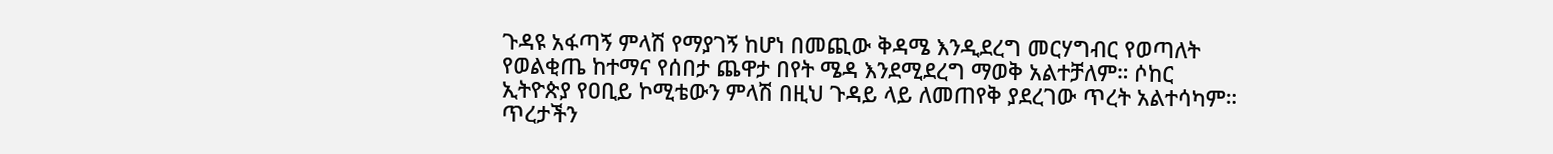ጉዳዩ አፋጣኝ ምላሽ የማያገኝ ከሆነ በመጪው ቅዳሜ እንዲደረግ መርሃግብር የወጣለት የወልቂጤ ከተማና የሰበታ ጨዋታ በየት ሜዳ እንደሚደረግ ማወቅ አልተቻለም። ሶከር ኢትዮጵያ የዐቢይ ኮሚቴውን ምላሽ በዚህ ጉዳይ ላይ ለመጠየቅ ያደረገው ጥረት አልተሳካም። ጥረታችን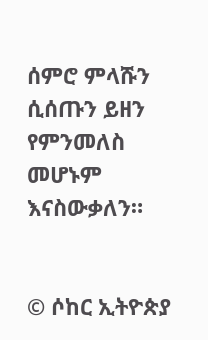ሰምሮ ምላሹን ሲሰጡን ይዘን የምንመለስ መሆኑም እናስውቃለን።


© ሶከር ኢትዮጵያ